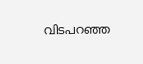വിടപറഞ്ഞ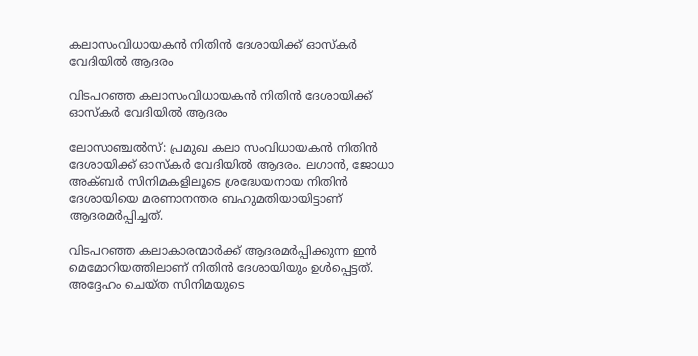കലാസംവിധായകന്‍ നിതിന്‍ ദേശായിക്ക് ഓസ്‌കര്‍ വേദിയില്‍ ആദരം

വിടപറഞ്ഞ കലാസംവിധായകന്‍ നിതിന്‍ ദേശായിക്ക് ഓസ്‌കര്‍ വേദിയില്‍ ആദരം

ലോസാഞ്ചല്‍സ്: പ്രമുഖ കലാ സംവിധായകന്‍ നിതിന്‍ ദേശായിക്ക് ഓസ്‌കര്‍ വേദിയില്‍ ആദരം. ലഗാന്‍, ജോധാ അക്ബര്‍ സിനിമകളിലൂടെ ശ്രദ്ധേയനായ നിതിന്‍ ദേശായിയെ മരണാനന്തര ബഹുമതിയായിട്ടാണ് ആദരമര്‍പ്പിച്ചത്.

വിടപറഞ്ഞ കലാകാരന്മാര്‍ക്ക് ആദരമര്‍പ്പിക്കുന്ന ഇന്‍ മെമോറിയത്തിലാണ് നിതിന്‍ ദേശായിയും ഉള്‍പ്പെട്ടത്. അദ്ദേഹം ചെയ്ത സിനിമയുടെ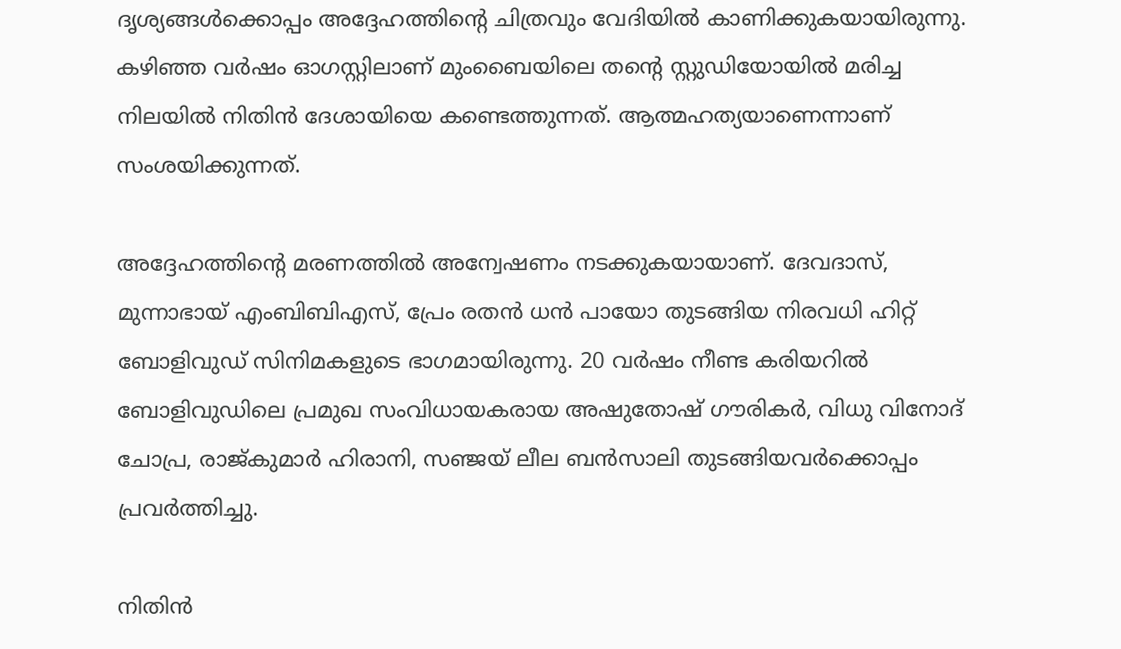ദൃശ്യങ്ങള്‍ക്കൊപ്പം അദ്ദേഹത്തിന്‍റെ ചിത്രവും വേദിയില്‍ കാണിക്കുകയായിരുന്നു. കഴിഞ്ഞ വര്‍ഷം ഓഗസ്റ്റിലാണ് മുംബൈയിലെ തന്റെ സ്റ്റുഡിയോയില്‍ മരിച്ച നിലയില്‍ നിതിന്‍ ദേശായിയെ കണ്ടെത്തുന്നത്. ആത്മഹത്യയാണെന്നാണ് സംശയിക്കുന്നത്.

അദ്ദേഹത്തിന്റെ മരണത്തില്‍ അന്വേഷണം നടക്കുകയായാണ്. ദേവദാസ്, മുന്നാഭായ് എംബിബിഎസ്, പ്രേം രതന്‍ ധന്‍ പായോ തുടങ്ങിയ നിരവധി ഹിറ്റ് ബോളിവുഡ് സിനിമകളുടെ ഭാഗമായിരുന്നു. 20 വര്‍ഷം നീണ്ട കരിയറില്‍ ബോളിവുഡിലെ പ്രമുഖ സംവിധായകരായ അഷുതോഷ് ഗൗരികര്‍, വിധു വിനോദ് ചോപ്ര, രാജ്കുമാര്‍ ഹിരാനി, സഞ്ജയ് ലീല ബന്‍സാലി തുടങ്ങിയവര്‍ക്കൊപ്പം പ്രവര്‍ത്തിച്ചു.

നിതിന്‍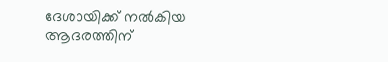ദേശായിക്ക് നല്‍കിയ ആദരത്തിന്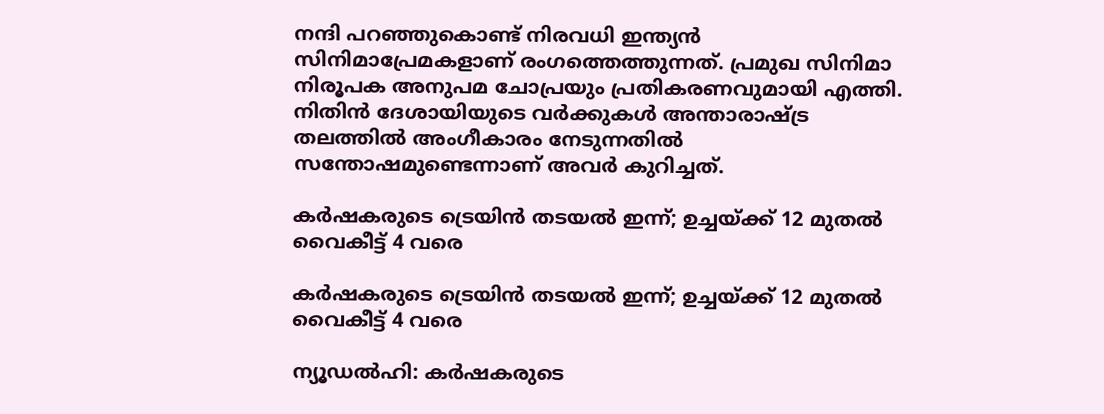നന്ദി പറഞ്ഞുകൊണ്ട് നിരവധി ഇന്ത്യന്‍ സിനിമാപ്രേമകളാണ് രംഗത്തെത്തുന്നത്. പ്രമുഖ സിനിമാ നിരൂപക അനുപമ ചോപ്രയും പ്രതികരണവുമായി എത്തി. നിതിന്‍ ദേശായിയുടെ വര്‍ക്കുകള്‍ അന്താരാഷ്ട്ര തലത്തില്‍ അംഗീകാരം നേടുന്നതില്‍ സന്തോഷമുണ്ടെന്നാണ് അവര്‍ കുറിച്ചത്.

കർഷകരുടെ ട്രെയിൻ തടയൽ ഇന്ന്; ഉച്ചയ്ക്ക് 12 മുതൽ വൈകീട്ട് 4 വരെ

കർഷകരുടെ ട്രെയിൻ തടയൽ ഇന്ന്; ഉച്ചയ്ക്ക് 12 മുതൽ വൈകീട്ട് 4 വരെ

ന്യൂഡൽഹി: കർഷകരുടെ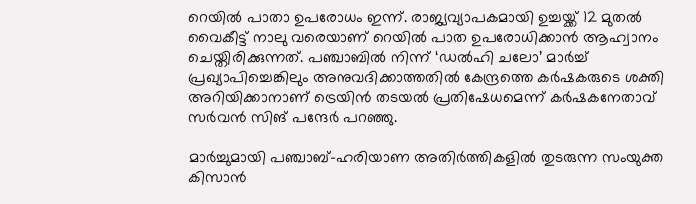റെയിൽ പാതാ ഉപരോധം ഇന്ന്. രാജ്യവ്യാപകമായി ഉച്ചയ്ക്ക് 12 മുതൽ വൈകീട്ട് നാലു വരെയാണ് റെയിൽ പാത ഉപരോധിക്കാൻ ആഹ്വാനം ചെയ്തിരിക്കുന്നത്. പഞ്ചാബിൽ നിന്ന് ‘ഡൽഹി ചലോ’ മാർച്ച് പ്രഖ്യാപിച്ചെങ്കിലും അനുവദിക്കാത്തതിൽ കേന്ദ്രത്തെ കർഷകരുടെ ശക്തി അറിയിക്കാനാണ് ട്രെയിൻ തടയൽ പ്രതിഷേധമെന്ന് കർഷകനേതാവ് സർവൻ സിങ് പന്ദേർ പറഞ്ഞു.

മാർച്ചുമായി പഞ്ചാബ്-ഹരിയാണ അതിർത്തികളിൽ തുടരുന്ന സംയുക്ത കിസാൻ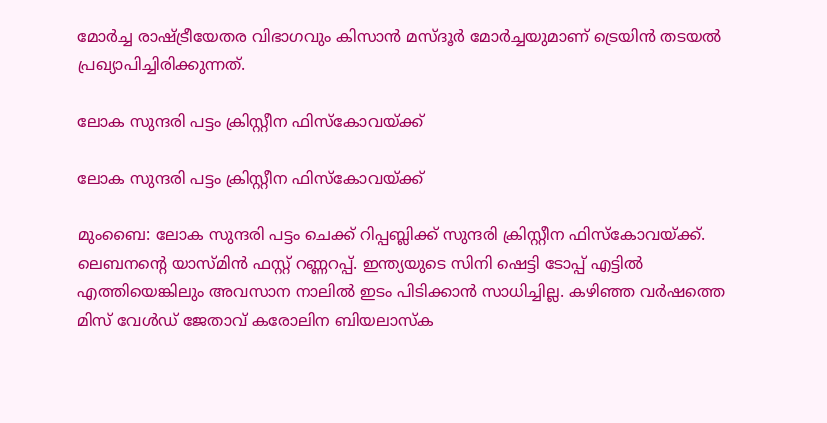മോർച്ച രാഷ്ട്രീയേതര വിഭാഗവും കിസാൻ മസ്ദൂർ മോർച്ചയുമാണ് ട്രെയിൻ തടയൽ പ്രഖ്യാപിച്ചിരിക്കുന്നത്.

ലോക സുന്ദരി പട്ടം ക്രിസ്റ്റീന ഫിസ്കോവയ്ക്ക്

ലോക സുന്ദരി പട്ടം ക്രിസ്റ്റീന ഫിസ്കോവയ്ക്ക്

മുംബൈ: ലോക സുന്ദരി പട്ടം ചെക്ക് റിപ്പബ്ലിക്ക് സുന്ദരി ക്രിസ്റ്റീന ഫിസ്കോവയ്ക്ക്. ലെബനന്‍റെ യാസ്മിൻ ഫസ്റ്റ് റണ്ണറപ്പ്. ഇന്ത്യയുടെ സിനി ഷെട്ടി ടോപ്പ് എട്ടിൽ എത്തിയെങ്കിലും അവസാന നാലിൽ ഇടം പിടിക്കാൻ സാധിച്ചില്ല. കഴിഞ്ഞ വർഷത്തെ മിസ് വേൾഡ് ജേതാവ് കരോലിന ബിയലാസ്ക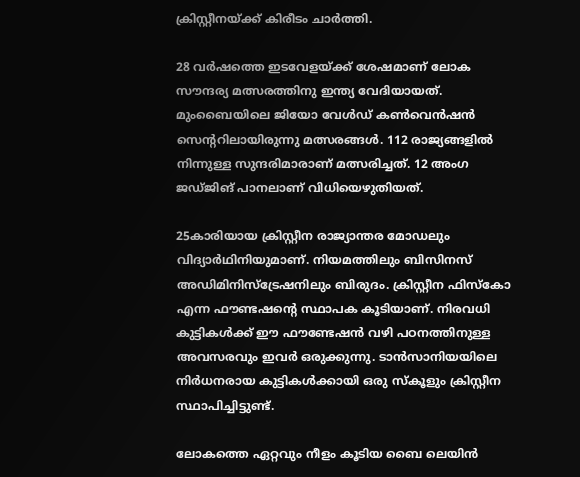ക്രിസ്റ്റീനയ്ക്ക് കിരീടം ചാർത്തി.

28 വർഷത്തെ ഇടവേളയ്ക്ക് ശേഷമാണ് ലോക സൗന്ദര്യ മത്സരത്തിനു ഇന്ത്യ വേദിയായത്. മുംബൈയിലെ ജിയോ വേൾഡ് കൺവെൻഷൻ സെന്ററിലായിരുന്നു മത്സരങ്ങൾ. 112 രാജ്യങ്ങളിൽ നിന്നുള്ള സുന്ദരിമാരാണ് മത്സരിച്ചത്. 12 അംഗ ജഡ്ജിങ് പാനലാണ് വിധിയെഴുതിയത്.

25കാരിയായ ക്രിസ്റ്റീന രാജ്യാന്തര മോഡലും വിദ്യാർഥിനിയുമാണ്. നിയമത്തിലും ബിസിനസ് അഡിമിനിസ്ട്രേഷനിലും ബിരുദം. ക്രിസ്റ്റീന ഫിസ്കോ എന്ന ഫൗണ്ടഷന്‍റെ സ്ഥാപക കൂടിയാണ്. നിരവധി കുട്ടികൾക്ക് ഈ ഫൗണ്ടേഷൻ വഴി പഠനത്തിനുള്ള അവസരവും ഇവർ ഒരുക്കുന്നു. ടാൻസാനിയയിലെ നിർധനരായ കുട്ടികൾക്കായി ഒരു സ്കൂളും ക്രിസ്റ്റീന സ്ഥാപിച്ചിട്ടുണ്ട്.

ലോകത്തെ ഏറ്റവും നീളം കൂടിയ ബൈ ലെയിന്‍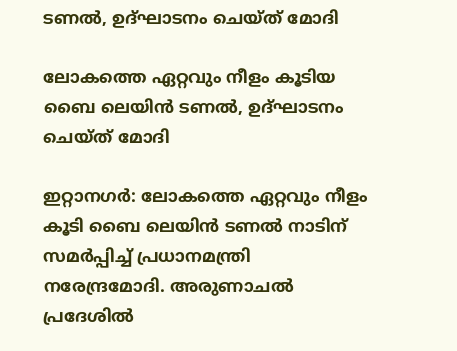ടണല്‍, ഉദ്ഘാടനം ചെയ്ത് മോദി

ലോകത്തെ ഏറ്റവും നീളം കൂടിയ ബൈ ലെയിന്‍ ടണല്‍, ഉദ്ഘാടനം ചെയ്ത് മോദി

ഇറ്റാനഗര്‍: ലോകത്തെ ഏറ്റവും നീളം കൂടി ബൈ ലെയിന്‍ ടണല്‍ നാടിന് സമര്‍പ്പിച്ച് പ്രധാനമന്ത്രി നരേന്ദ്രമോദി. അരുണാചല്‍ പ്രദേശില്‍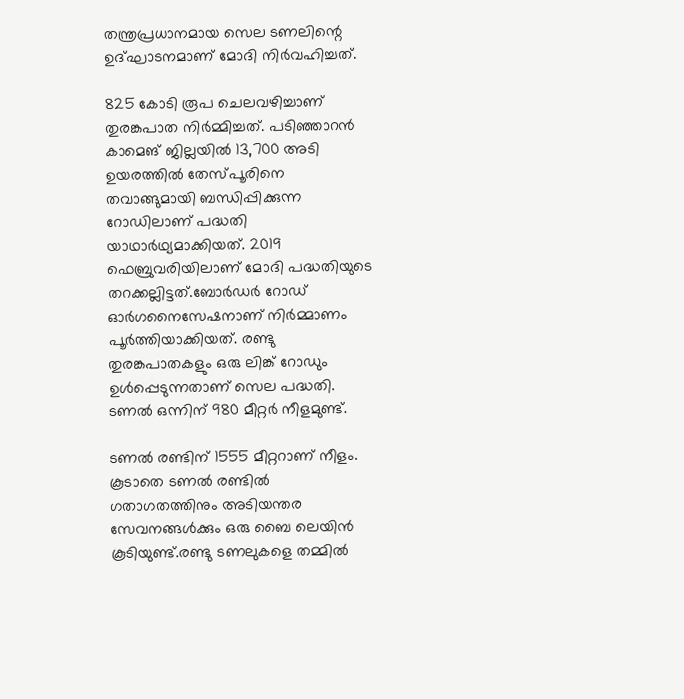തന്ത്രപ്രധാനമായ സെല ടണലിന്റെ ഉദ്ഘാടനമാണ് മോദി നിര്‍വഹിച്ചത്.

825 കോടി രൂപ ചെലവഴിച്ചാണ് തുരങ്കപാത നിര്‍മ്മിച്ചത്. പടിഞ്ഞാറന്‍ കാമെങ് ജില്ലയില്‍ 13,700 അടി ഉയരത്തില്‍ തേസ്പൂരിനെ തവാങ്ങുമായി ബന്ധിപ്പിക്കുന്ന റോഡിലാണ് പദ്ധതി യാഥാര്‍ഥ്യമാക്കിയത്. 2019 ഫെബ്രുവരിയിലാണ് മോദി പദ്ധതിയുടെ തറക്കല്ലിട്ടത്.ബോര്‍ഡര്‍ റോഡ് ഓര്‍ഗനൈസേഷനാണ് നിര്‍മ്മാണം പൂര്‍ത്തിയാക്കിയത്. രണ്ടു തുരങ്കപാതകളും ഒരു ലിങ്ക് റോഡും ഉള്‍പ്പെടുന്നതാണ് സെല പദ്ധതി. ടണല്‍ ഒന്നിന് 980 മീറ്റര്‍ നീളമുണ്ട്.

ടണല്‍ രണ്ടിന് 1555 മീറ്ററാണ് നീളം. കൂടാതെ ടണല്‍ രണ്ടിൽ ഗതാഗതത്തിനും അടിയന്തര സേവനങ്ങള്‍ക്കും ഒരു ബൈ ലെയിന്‍ കൂടിയുണ്ട്.രണ്ടു ടണലുകളെ തമ്മില്‍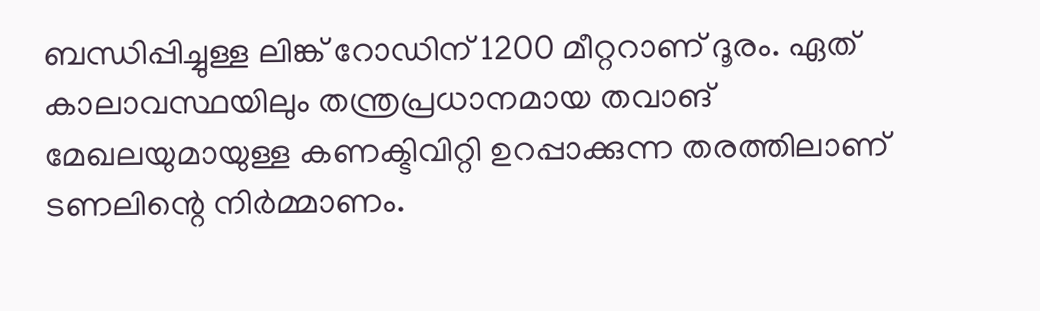ബന്ധിപ്പിച്ചുള്ള ലിങ്ക് റോഡിന് 1200 മീറ്ററാണ് ദൂരം. ഏത് കാലാവസ്ഥയിലും തന്ത്രപ്രധാനമായ തവാങ് മേഖലയുമായുള്ള കണക്ടിവിറ്റി ഉറപ്പാക്കുന്ന തരത്തിലാണ് ടണലിന്റെ നിര്‍മ്മാണം.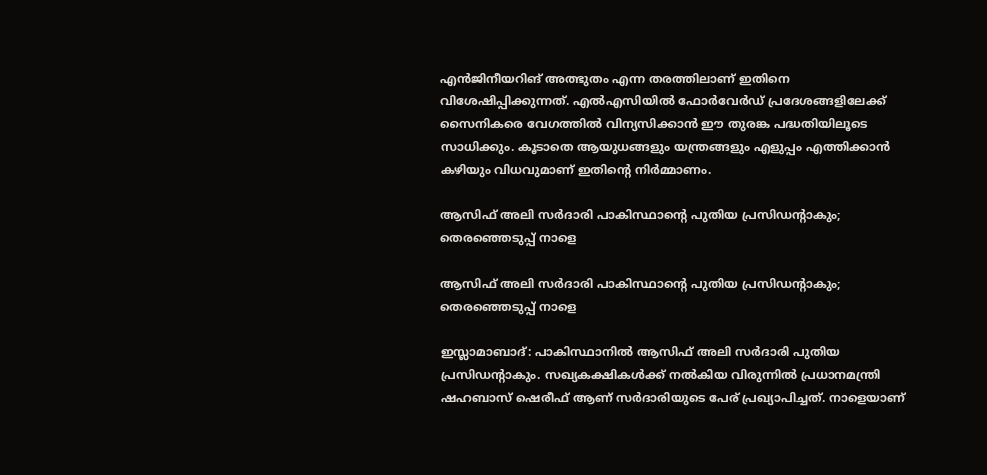എന്‍ജിനീയറിങ് അത്ഭുതം എന്ന തരത്തിലാണ് ഇതിനെ വിശേഷിപ്പിക്കുന്നത്. എല്‍എസിയില്‍ ഫോര്‍വേര്‍ഡ് പ്രദേശങ്ങളിലേക്ക് സൈനികരെ വേഗത്തില്‍ വിന്യസിക്കാന്‍ ഈ തുരങ്ക പദ്ധതിയിലൂടെ സാധിക്കും. കൂടാതെ ആയുധങ്ങളും യന്ത്രങ്ങളും എളുപ്പം എത്തിക്കാന്‍ കഴിയും വിധവുമാണ് ഇതിന്റെ നിര്‍മ്മാണം.

ആസിഫ് അലി സര്‍ദാരി പാകിസ്ഥാന്റെ പുതിയ പ്രസിഡന്റാകും; തെരഞ്ഞെടുപ്പ് നാളെ

ആസിഫ് അലി സര്‍ദാരി പാകിസ്ഥാന്റെ പുതിയ പ്രസിഡന്റാകും; തെരഞ്ഞെടുപ്പ് നാളെ

ഇസ്ലാമാബാദ്: പാകിസ്ഥാനില്‍ ആസിഫ് അലി സര്‍ദാരി പുതിയ പ്രസിഡന്റാകും. സഖ്യകക്ഷികള്‍ക്ക് നല്‍കിയ വിരുന്നില്‍ പ്രധാനമന്ത്രി ഷഹബാസ് ഷെരീഫ് ആണ് സര്‍ദാരിയുടെ പേര് പ്രഖ്യാപിച്ചത്. നാളെയാണ്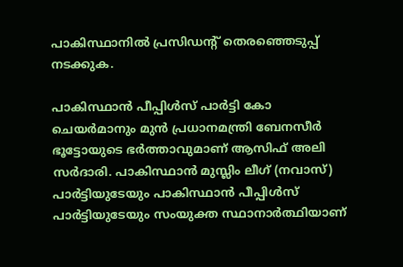പാകിസ്ഥാനില്‍ പ്രസിഡന്റ് തെരഞ്ഞെടുപ്പ് നടക്കുക.

പാകിസ്ഥാന്‍ പീപ്പിള്‍സ് പാര്‍ട്ടി കോ ചെയര്‍മാനും മുന്‍ പ്രധാനമന്ത്രി ബേനസീര്‍ ഭൂട്ടോയുടെ ഭര്‍ത്താവുമാണ് ആസിഫ് അലി സര്‍ദാരി. പാകിസ്ഥാന്‍ മുസ്ലിം ലീഗ് (നവാസ്) പാര്‍ട്ടിയുടേയും പാകിസ്ഥാന്‍ പീപ്പിള്‍സ് പാര്‍ട്ടിയുടേയും സംയുക്ത സ്ഥാനാര്‍ത്ഥിയാണ്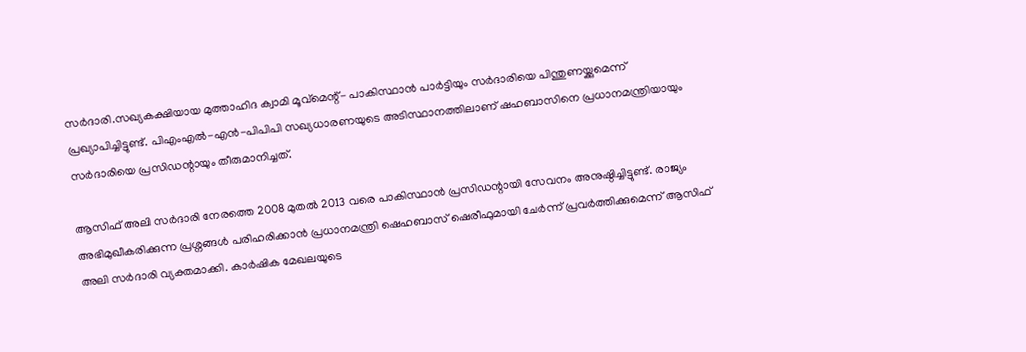സര്‍ദാരി.സഖ്യകക്ഷിയായ മുത്താഹിദ ക്വാമി മൂവ്‌മെന്റ്- പാകിസ്ഥാന്‍ പാര്‍ട്ടിയും സര്‍ദാരിയെ പിന്തുണയ്ക്കുമെന്ന് പ്രഖ്യാപിച്ചിട്ടുണ്ട്. പിഎംഎല്‍-എന്‍-പിപിപി സഖ്യധാരണയുടെ അടിസ്ഥാനത്തിലാണ് ഷഹബാസിനെ പ്രധാനമന്ത്രിയായും സര്‍ദാരിയെ പ്രസിഡന്റായും തീരുമാനിച്ചത്.

ആസിഫ് അലി സര്‍ദാരി നേരത്തെ 2008 മുതല്‍ 2013 വരെ പാകിസ്ഥാന്‍ പ്രസിഡന്റായി സേവനം അനുഷ്ഠിച്ചിട്ടുണ്ട്. രാജ്യം അഭിമുഖീകരിക്കുന്ന പ്രശ്നങ്ങള്‍ പരിഹരിക്കാന്‍ പ്രധാനമന്ത്രി ഷെഹബാസ് ഷെരീഫുമായി ചേര്‍ന്ന് പ്രവര്‍ത്തിക്കുമെന്ന് ആസിഫ് അലി സര്‍ദാരി വ്യക്തമാക്കി. കാര്‍ഷിക മേഖലയുടെ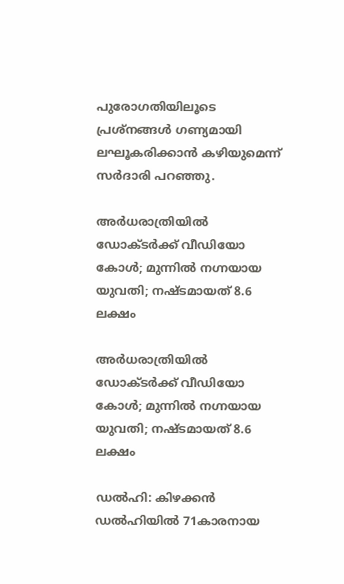പുരോഗതിയിലൂടെ പ്രശ്‌നങ്ങള്‍ ഗണ്യമായി ലഘൂകരിക്കാന്‍ കഴിയുമെന്ന് സര്‍ദാരി പറഞ്ഞു.

അര്‍ധരാത്രിയില്‍ ഡോക്ടര്‍ക്ക് വീഡിയോ കോള്‍; മുന്നില്‍ നഗ്നയായ യുവതി; നഷ്ടമായത് 8.6 ലക്ഷം

അര്‍ധരാത്രിയില്‍ ഡോക്ടര്‍ക്ക് വീഡിയോ കോള്‍; മുന്നില്‍ നഗ്നയായ യുവതി; നഷ്ടമായത് 8.6 ലക്ഷം

ഡല്‍ഹി: കിഴക്കന്‍ ഡല്‍ഹിയില്‍ 71കാരനായ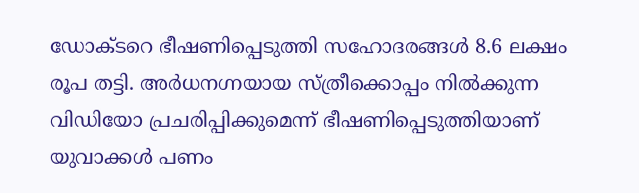ഡോക്ടറെ ഭീഷണിപ്പെടുത്തി സഹോദരങ്ങള്‍ 8.6 ലക്ഷം രൂപ തട്ടി. അര്‍ധനഗ്നയായ സ്ത്രീക്കൊപ്പം നില്‍ക്കുന്ന വിഡിയോ പ്രചരിപ്പിക്കുമെന്ന് ഭീഷണിപ്പെടുത്തിയാണ് യുവാക്കള്‍ പണം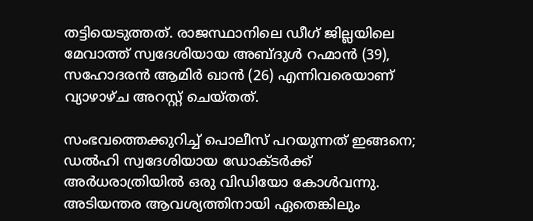തട്ടിയെടുത്തത്. രാജസ്ഥാനിലെ ഡീഗ് ജില്ലയിലെ മേവാത്ത് സ്വദേശിയായ അബ്ദുള്‍ റഹ്മാന്‍ (39), സഹോദരന്‍ ആമിര്‍ ഖാന്‍ (26) എന്നിവരെയാണ് വ്യാഴാഴ്ച അറസ്റ്റ് ചെയ്തത്.

സംഭവത്തെക്കുറിച്ച് പൊലീസ് പറയുന്നത് ഇങ്ങനെ; ഡല്‍ഹി സ്വദേശിയായ ഡോക്ടര്‍ക്ക് അര്‍ധരാത്രിയില്‍ ഒരു വിഡിയോ കോള്‍വന്നു. അടിയന്തര ആവശ്യത്തിനായി ഏതെങ്കിലും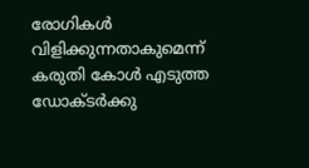രോഗികള്‍ വിളിക്കുന്നതാകുമെന്ന് കരുതി കോള്‍ എടുത്ത ഡോക്ടര്‍ക്കു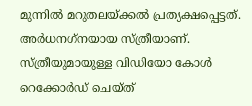മുന്നില്‍ മറുതലയ്ക്കല്‍ പ്രത്യക്ഷപ്പെട്ടത്. അര്‍ധനഗ്‌നയായ സ്ത്രീയാണ്. സ്ത്രീയുമായുള്ള വിഡിയോ കോള്‍ റെക്കോര്‍ഡ് ചെയ്ത്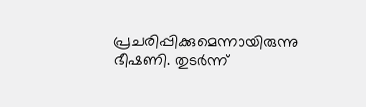പ്രചരിപ്പിക്കുമെന്നായിരുന്നു ഭീഷണി. തുടര്‍ന്ന്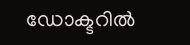ഡോക്ടറില്‍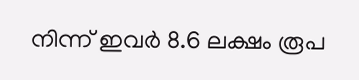നിന്ന് ഇവര്‍ 8.6 ലക്ഷം രൂപ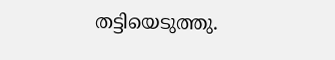തട്ടിയെടുത്തു.